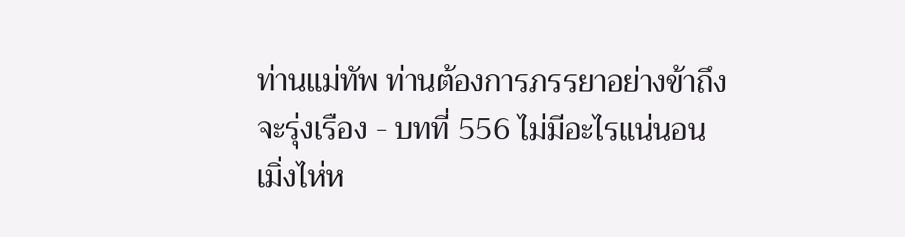ท่านแม่ทัพ ท่านต้องการภรรยาอย่างข้าถึงจะรุ่งเรือง - บทที่ 556 ไม่มีอะไรแน่นอน
เมิ่งไห่ห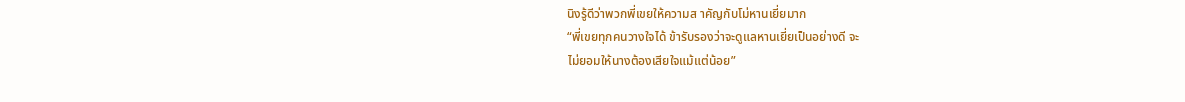นิงรู้ดีว่าพวกพี่เขยให้ความส าคัญกับโม่หานเยี่ยมาก
“พี่เขยทุกคนวางใจได้ ข้ารับรองว่าจะดูแลหานเยี่ยเป็นอย่างดี จะ
ไม่ยอมให้นางต้องเสียใจแม้แต่น้อย”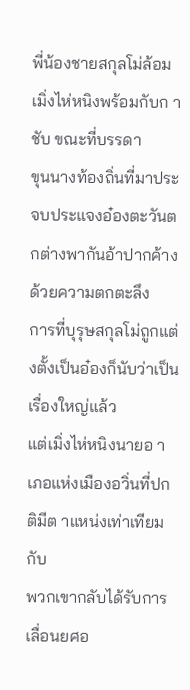พี่น้องชายสกุลโม่ล้อมเมิ่งไห่หนิงพร้อมกับก าชับ ขณะที่บรรดา
ขุนนางท้องถิ่นที่มาประจบประแจงอ๋องตะวันตกต่างพากันอ้าปากค้าง
ด้วยความตกตะลึง
การที่บุรุษสกุลโม่ถูกแต่งตั้งเป็นอ๋องก็นับว่าเป็นเรื่องใหญ่แล้ว
แต่เมิ่งไห่หนิงนายอ าเภอแห่งเมืองอวิ่นที่ปกติมีต าแหน่งเท่าเทียมกับ
พวกเขากลับได้รับการเลื่อนยศอ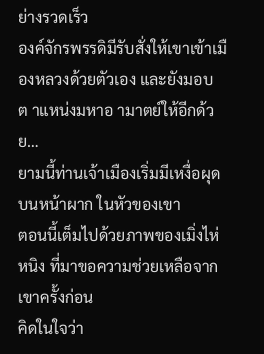ย่างรวดเร็ว
องค์จักรพรรดิมีรับสั่งให้เขาเข้าเมืองหลวงด้วยตัวเอง และยังมอบ
ต าแหน่งมหาอ ามาตย์ให้อีกด้วย…
ยามนี้ท่านเจ้าเมืองเริ่มมีเหงื่อผุดบนหน้าผาก ในหัวของเขา
ตอนนี้เต็มไปด้วยภาพของเมิ่งไห่หนิง ที่มาขอความช่วยเหลือจาก
เขาครั้งก่อน
คิดในใจว่า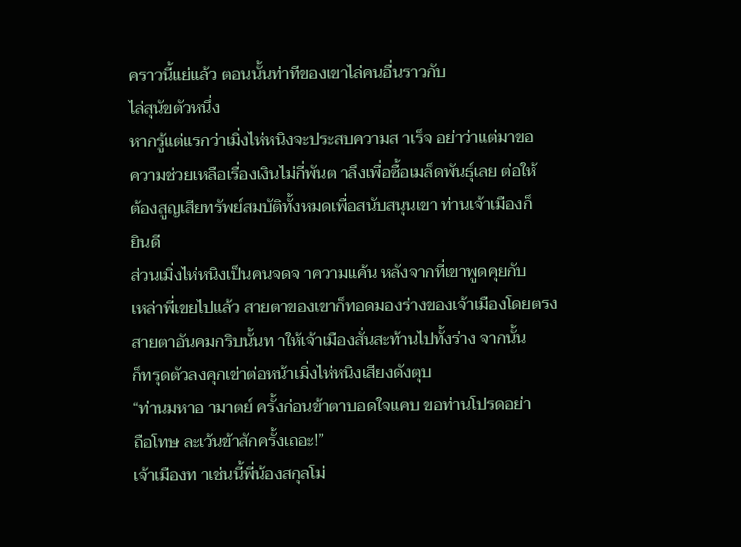คราวนี้แย่แล้ว ตอนนั้นท่าทีของเขาไล่คนอื่นราวกับ
ไล่สุนัขตัวหนึ่ง
หากรู้แต่แรกว่าเมิ่งไห่หนิงจะประสบความส าเร็จ อย่าว่าแต่มาขอ
ความช่วยเหลือเรื่องเงินไม่กี่พันต าลึงเพื่อซื้อเมล็ดพันธุ์เลย ต่อให้
ต้องสูญเสียทรัพย์สมบัติทั้งหมดเพื่อสนับสนุนเขา ท่านเจ้าเมืองก็
ยินดี
ส่วนเมิ่งไห่หนิงเป็นคนจดจ าความแค้น หลังจากที่เขาพูดคุยกับ
เหล่าพี่เขยไปแล้ว สายตาของเขาก็ทอดมองร่างของเจ้าเมืองโดยตรง
สายตาอันคมกริบนั้นท าให้เจ้าเมืองสั่นสะท้านไปทั้งร่าง จากนั้น
ก็ทรุดตัวลงคุกเข่าต่อหน้าเมิ่งไห่หนิงเสียงดังตุบ
“ท่านมหาอ ามาตย์ ครั้งก่อนข้าตาบอดใจแคบ ขอท่านโปรดอย่า
ถือโทษ ละเว้นข้าสักครั้งเถอะ!”
เจ้าเมืองท าเช่นนี้พี่น้องสกุลโม่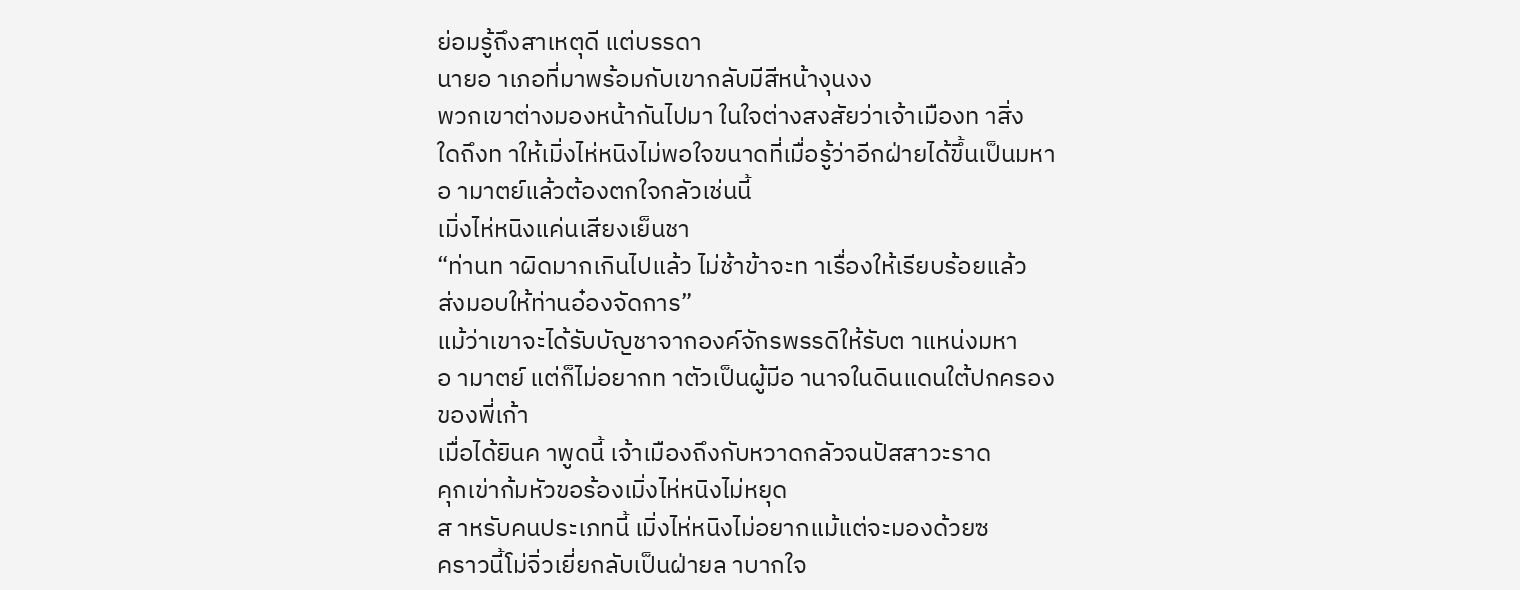ย่อมรู้ถึงสาเหตุดี แต่บรรดา
นายอ าเภอที่มาพร้อมกับเขากลับมีสีหน้างุนงง
พวกเขาต่างมองหน้ากันไปมา ในใจต่างสงสัยว่าเจ้าเมืองท าสิ่ง
ใดถึงท าให้เมิ่งไห่หนิงไม่พอใจขนาดที่เมื่อรู้ว่าอีกฝ่ายได้ขึ้นเป็นมหา
อ ามาตย์แล้วต้องตกใจกลัวเช่นนี้
เมิ่งไห่หนิงแค่นเสียงเย็นชา
“ท่านท าผิดมากเกินไปแล้ว ไม่ช้าข้าจะท าเรื่องให้เรียบร้อยแล้ว
ส่งมอบให้ท่านอ๋องจัดการ”
แม้ว่าเขาจะได้รับบัญชาจากองค์จักรพรรดิให้รับต าแหน่งมหา
อ ามาตย์ แต่ก็ไม่อยากท าตัวเป็นผู้มีอ านาจในดินแดนใต้ปกครอง
ของพี่เก้า
เมื่อได้ยินค าพูดนี้ เจ้าเมืองถึงกับหวาดกลัวจนปัสสาวะราด
คุกเข่าก้มหัวขอร้องเมิ่งไห่หนิงไม่หยุด
ส าหรับคนประเภทนี้ เมิ่งไห่หนิงไม่อยากแม้แต่จะมองด้วยซ
คราวนี้โม่จิ่วเยี่ยกลับเป็นฝ่ายล าบากใจ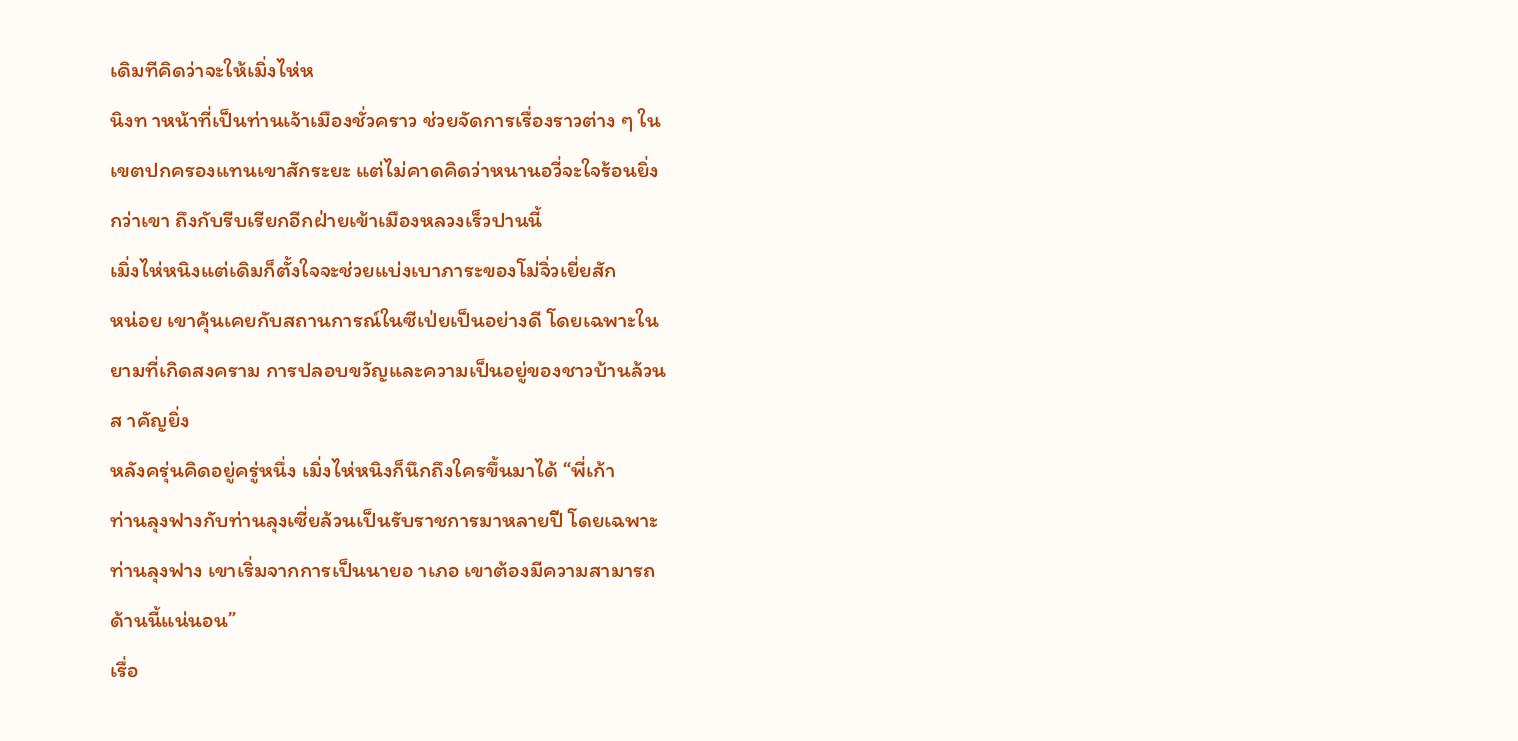เดิมทีคิดว่าจะให้เมิ่งไห่ห
นิงท าหน้าที่เป็นท่านเจ้าเมืองชั่วคราว ช่วยจัดการเรื่องราวต่าง ๆ ใน
เขตปกครองแทนเขาสักระยะ แต่ไม่คาดคิดว่าหนานอวี่จะใจร้อนยิ่ง
กว่าเขา ถึงกับรีบเรียกอีกฝ่ายเข้าเมืองหลวงเร็วปานนี้
เมิ่งไห่หนิงแต่เดิมก็ตั้งใจจะช่วยแบ่งเบาภาระของโม่จิ่วเยี่ยสัก
หน่อย เขาคุ้นเคยกับสถานการณ์ในซีเป่ยเป็นอย่างดี โดยเฉพาะใน
ยามที่เกิดสงคราม การปลอบขวัญและความเป็นอยู่ของชาวบ้านล้วน
ส าคัญยิ่ง
หลังครุ่นคิดอยู่ครู่หนึ่ง เมิ่งไห่หนิงก็นึกถึงใครขึ้นมาได้ “พี่เก้า
ท่านลุงฟางกับท่านลุงเซี่ยล้วนเป็นรับราชการมาหลายปี โดยเฉพาะ
ท่านลุงฟาง เขาเริ่มจากการเป็นนายอ าเภอ เขาต้องมีความสามารถ
ด้านนี้แน่นอน”
เรื่อ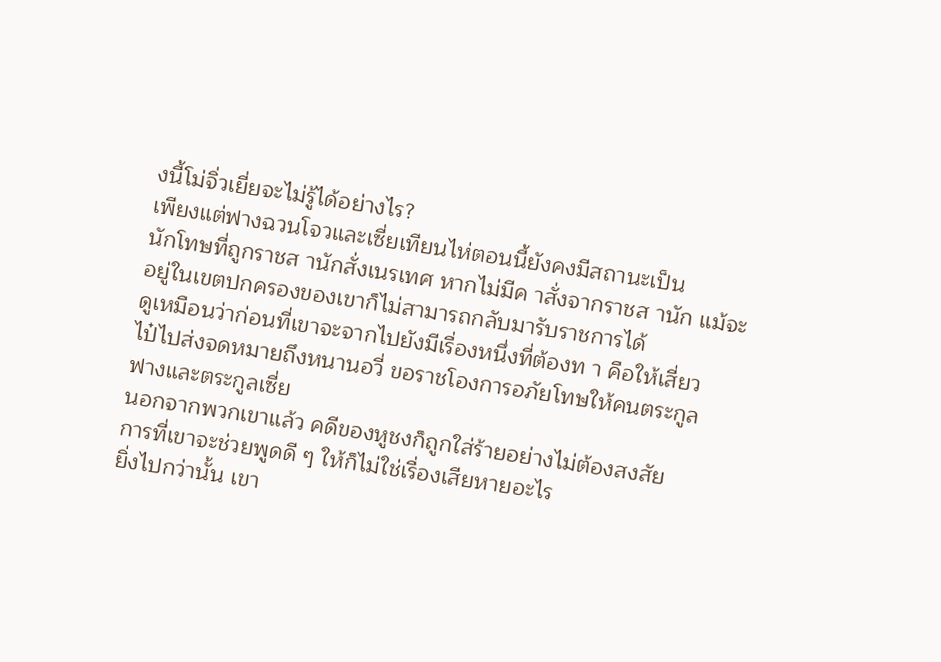งนี้โม่จิ่วเยี่ยจะไม่รู้ได้อย่างไร?
เพียงแต่ฟางฉวนโจวและเซี่ยเทียนไห่ตอนนี้ยังคงมีสถานะเป็น
นักโทษที่ถูกราชส านักสั่งเนรเทศ หากไม่มีค าสั่งจากราชส านัก แม้จะ
อยู่ในเขตปกครองของเขาก็ไม่สามารถกลับมารับราชการได้
ดูเหมือนว่าก่อนที่เขาจะจากไปยังมีเรื่องหนึ่งที่ต้องท า คือให้เสี่ยว
ไป๋ไปส่งจดหมายถึงหนานอวี่ ขอราชโองการอภัยโทษให้คนตระกูล
ฟางและตระกูลเซี่ย
นอกจากพวกเขาแล้ว คดีของหูชงก็ถูกใส่ร้ายอย่างไม่ต้องสงสัย
การที่เขาจะช่วยพูดดี ๆ ให้ก็ไม่ใช่เรื่องเสียหายอะไร
ยิ่งไปกว่านั้น เขา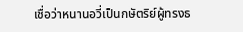เชื่อว่าหนานอวี่เป็นกษัตริย์ผู้ทรงธ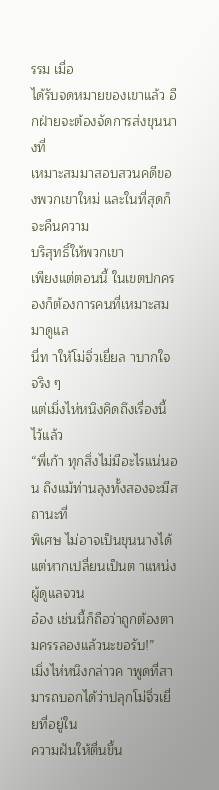รรม เมื่อ
ได้รับจดหมายของเขาแล้ว อีกฝ่ายจะต้องจัดการส่งขุนนางที่
เหมาะสมมาสอบสวนคดีของพวกเขาใหม่ และในที่สุดก็จะคืนความ
บริสุทธิ์ให้พวกเขา
เพียงแต่ตอนนี้ ในเขตปกครองก็ต้องการคนที่เหมาะสมมาดูแล
นี่ท าให้โม่จิ่วเยี่ยล าบากใจจริง ๆ
แต่เมิ่งไห่หนิงคิดถึงเรื่องนี้ไว้แล้ว
“พี่เก้า ทุกสิ่งไม่มีอะไรแน่นอน ถึงแม้ท่านลุงทั้งสองจะมีสถานะที่
พิเศษ ไม่อาจเป็นขุนนางได้ แต่หากเปลี่ยนเป็นต าแหน่งผู้ดูแลจวน
อ๋อง เช่นนี้ก็ถือว่าถูกต้องตามครรลองแล้วนะขอรับ!”
เมิ่งไห่หนิงกล่าวค าพูดที่สามารถบอกได้ว่าปลุกโม่จิ่วเยี่ยที่อยู่ใน
ความฝันให้ตื่นขึ้น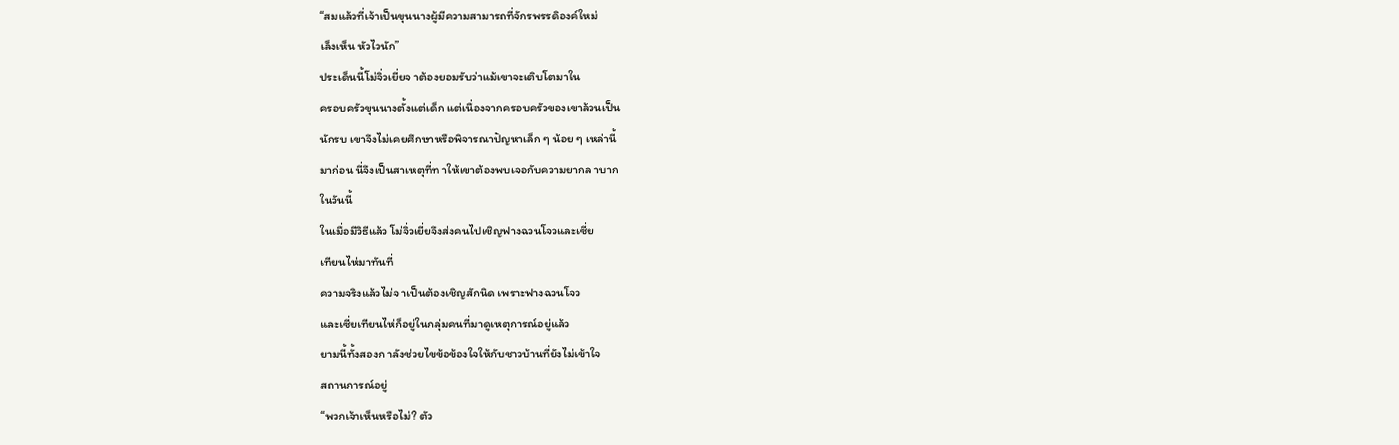“สมแล้วที่เจ้าเป็นขุนนางผู้มีความสามารถที่จักรพรรดิองค์ใหม่
เล็งเห็น หัวไวนัก”
ประเด็นนี้โม่จิ่วเยี่ยจ าต้องยอมรับว่าแม้เขาจะเติบโตมาใน
ครอบครัวขุนนางตั้งแต่เด็ก แต่เนื่องจากครอบครัวของเขาล้วนเป็น
นักรบ เขาจึงไม่เคยศึกษาหรือพิจารณาปัญหาเล็ก ๆ น้อย ๆ เหล่านี้
มาก่อน นี่จึงเป็นสาเหตุที่ท าให้เขาต้องพบเจอกับความยากล าบาก
ในวันนี้
ในเมื่อมีวิธีแล้ว โม่จิ่วเยี่ยจึงส่งคนไปเชิญฟางฉวนโจวและเซี่ย
เทียนไห่มาทันที่
ความจริงแล้วไม่จ าเป็นต้องเชิญสักนิด เพราะฟางฉวนโจว
และเซี่ยเทียนไห่ก็อยู่ในกลุ่มคนที่มาดูเหตุการณ์อยู่แล้ว
ยามนี้ทั้งสองก าลังช่วยไขข้อข้องใจให้กับชาวบ้านที่ยังไม่เข้าใจ
สถานการณ์อยู่
“พวกเจ้าเห็นหรือไม่? ตัว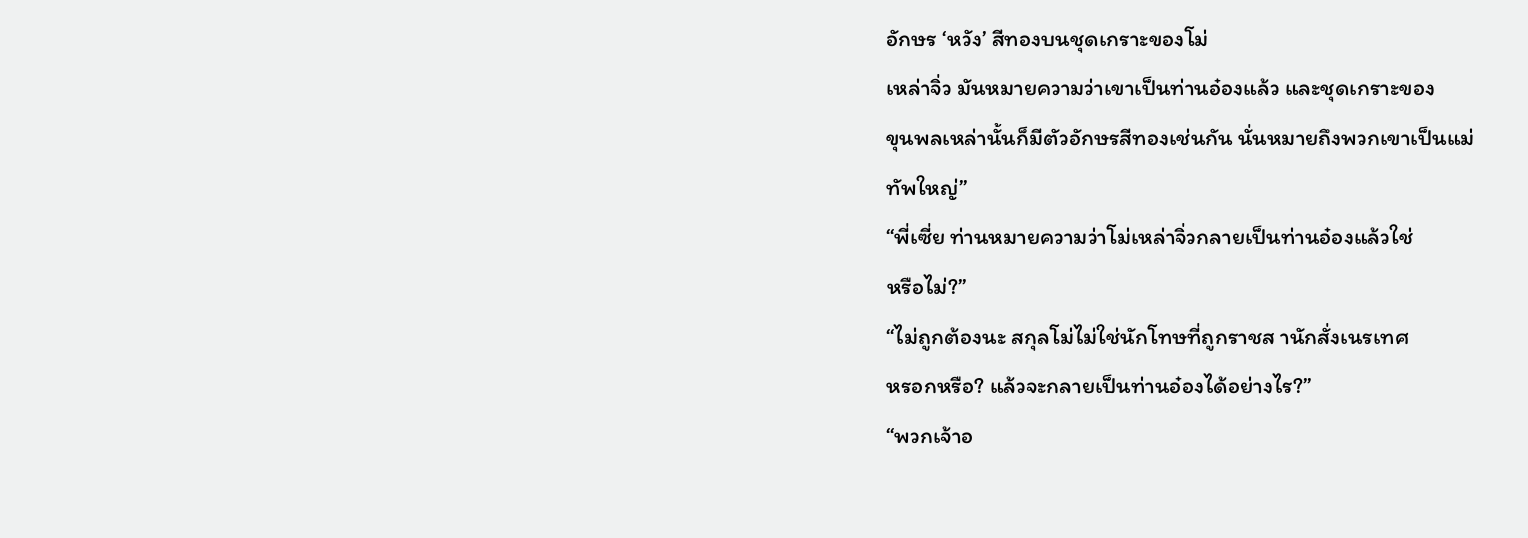อักษร ‘หวัง’ สีทองบนชุดเกราะของโม่
เหล่าจิ่ว มันหมายความว่าเขาเป็นท่านอ๋องแล้ว และชุดเกราะของ
ขุนพลเหล่านั้นก็มีตัวอักษรสีทองเช่นกัน นั่นหมายถึงพวกเขาเป็นแม่
ทัพใหญ่”
“พี่เซี่ย ท่านหมายความว่าโม่เหล่าจิ่วกลายเป็นท่านอ๋องแล้วใช่
หรือไม่?”
“ไม่ถูกต้องนะ สกุลโม่ไม่ใช่นักโทษที่ถูกราชส านักสั่งเนรเทศ
หรอกหรือ? แล้วจะกลายเป็นท่านอ๋องได้อย่างไร?”
“พวกเจ้าอ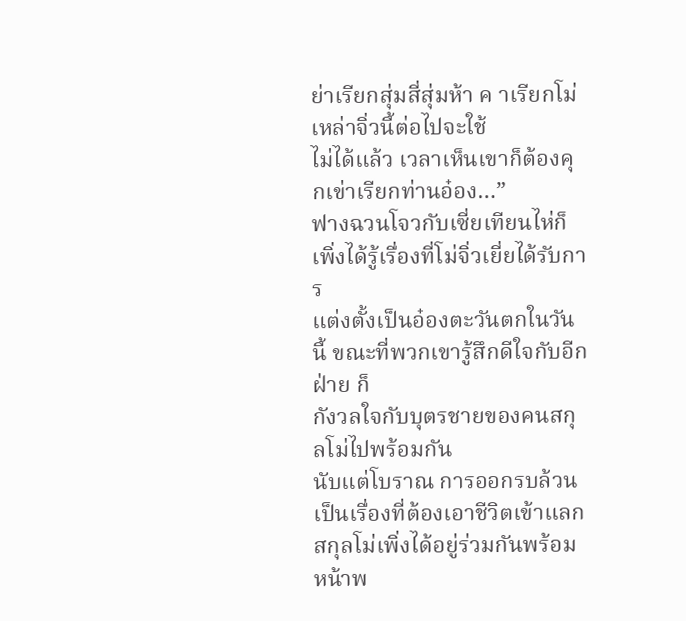ย่าเรียกสุ่มสี่สุ่มห้า ค าเรียกโม่เหล่าจิ่วนี้ต่อไปจะใช้
ไม่ได้แล้ว เวลาเห็นเขาก็ต้องคุกเข่าเรียกท่านอ๋อง…”
ฟางฉวนโจวกับเซี่ยเทียนไห่ก็เพิ่งได้รู้เรื่องที่โม่จิ่วเยี่ยได้รับการ
แต่งตั้งเป็นอ๋องตะวันตกในวันนี้ ขณะที่พวกเขารู้สึกดีใจกับอีกฝ่าย ก็
กังวลใจกับบุตรชายของคนสกุลโม่ไปพร้อมกัน
นับแต่โบราณ การออกรบล้วนเป็นเรื่องที่ต้องเอาชีวิตเข้าแลก
สกุลโม่เพิ่งได้อยู่ร่วมกันพร้อมหน้าพ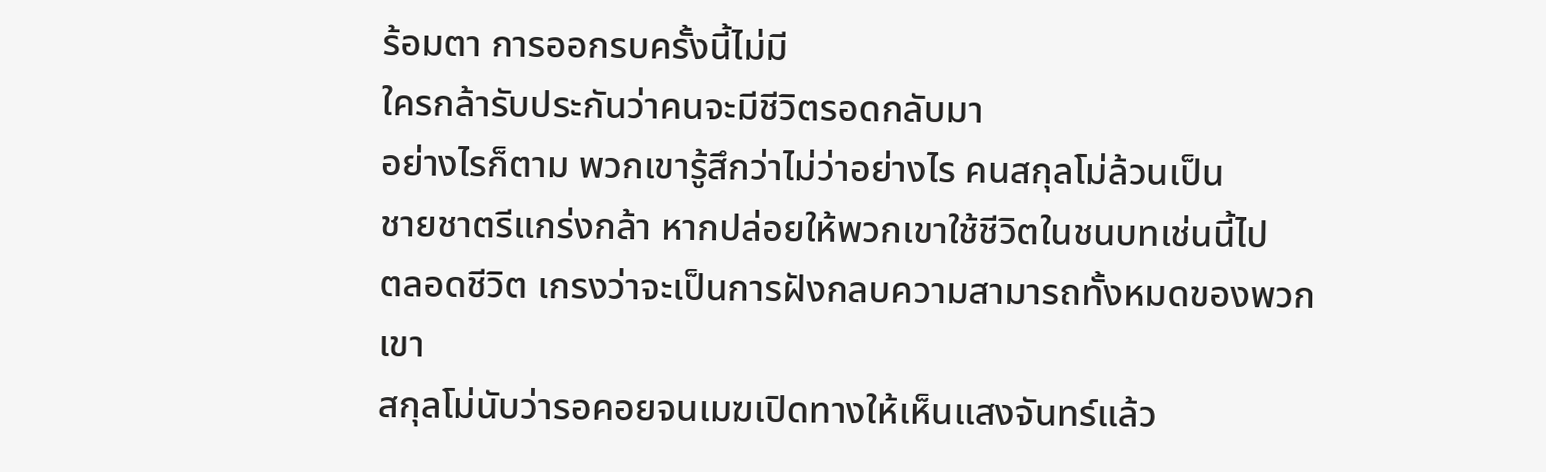ร้อมตา การออกรบครั้งนี้ไม่มี
ใครกล้ารับประกันว่าคนจะมีชีวิตรอดกลับมา
อย่างไรก็ตาม พวกเขารู้สึกว่าไม่ว่าอย่างไร คนสกุลโม่ล้วนเป็น
ชายชาตรีแกร่งกล้า หากปล่อยให้พวกเขาใช้ชีวิตในชนบทเช่นนี้ไป
ตลอดชีวิต เกรงว่าจะเป็นการฝังกลบความสามารถทั้งหมดของพวก
เขา
สกุลโม่นับว่ารอคอยจนเมฆเปิดทางให้เห็นแสงจันทร์แล้ว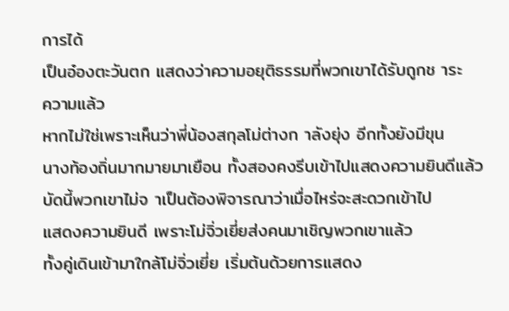การได้
เป็นอ๋องตะวันตก แสดงว่าความอยุติธรรมที่พวกเขาได้รับถูกช าระ
ความแล้ว
หากไม่ใช่เพราะเห็นว่าพี่น้องสกุลโม่ต่างก าลังยุ่ง อีกทั้งยังมีขุน
นางท้องถิ่นมากมายมาเยือน ทั้งสองคงรีบเข้าไปแสดงความยินดีแล้ว
บัดนี้พวกเขาไม่จ าเป็นต้องพิจารณาว่าเมื่อไหร่จะสะดวกเข้าไป
แสดงความยินดี เพราะโม่จิ่วเยี่ยส่งคนมาเชิญพวกเขาแล้ว
ทั้งคู่เดินเข้ามาใกล้โม่จิ่วเยี่ย เริ่มต้นด้วยการแสดง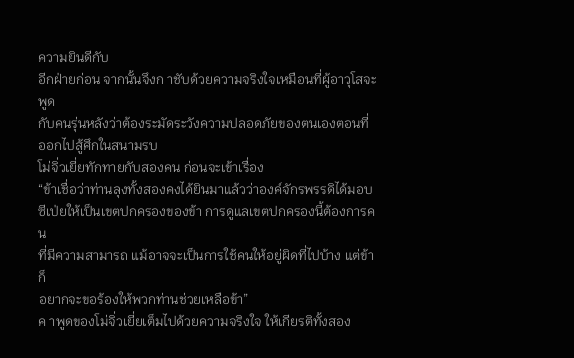ความยินดีกับ
อีกฝ่ายก่อน จากนั้นจึงก าชับด้วยความจริงใจเหมือนที่ผู้อาวุโสจะพูด
กับคนรุ่นหลังว่าต้องระมัดระวังความปลอดภัยของตนเองตอนที่
ออกไปสู้ศึกในสนามรบ
โม่จิ่วเยี่ยทักทายกับสองคน ก่อนจะเข้าเรื่อง
“ข้าเชื่อว่าท่านลุงทั้งสองคงได้ยินมาแล้วว่าองค์จักรพรรดิได้มอบ
ซีเป่ยให้เป็นเขตปกครองของข้า การดูแลเขตปกครองนี้ต้องการคน
ที่มีความสามารถ แม้อาจจะเป็นการใช้คนให้อยู่ผิดที่ไปบ้าง แต่ข้าก็
อยากจะขอร้องให้พวกท่านช่วยเหลือข้า”
ค าพูดของโม่จิ่วเยี่ยเต็มไปด้วยความจริงใจ ให้เกียรติทั้งสอง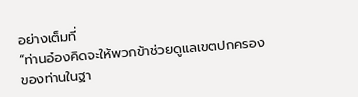อย่างเต็มที่
“ท่านอ๋องคิดจะให้พวกข้าช่วยดูแลเขตปกครองของท่านในฐา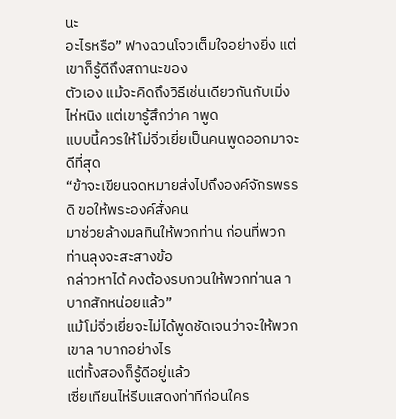นะ
อะไรหรือ” ฟางฉวนโจวเต็มใจอย่างยิ่ง แต่เขาก็รู้ดีถึงสถานะของ
ตัวเอง แม้จะคิดถึงวิธีเช่นเดียวกันกับเมิ่งไห่หนิง แต่เขารู้สึกว่าค าพูด
แบบนี้ควรให้โม่จิ่วเยี่ยเป็นคนพูดออกมาจะดีที่สุด
“ข้าจะเขียนจดหมายส่งไปถึงองค์จักรพรรดิ ขอให้พระองค์สั่งคน
มาช่วยล้างมลทินให้พวกท่าน ก่อนที่พวกท่านลุงจะสะสางข้อ
กล่าวหาได้ คงต้องรบกวนให้พวกท่านล าบากสักหน่อยแล้ว”
แม้โม่จิ่วเยี่ยจะไม่ได้พูดชัดเจนว่าจะให้พวกเขาล าบากอย่างไร
แต่ทั้งสองก็รู้ดีอยู่แล้ว
เซี่ยเทียนไห่รีบแสดงท่าทีก่อนใคร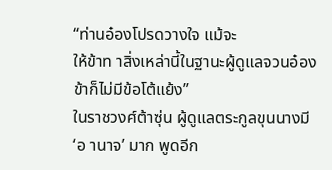“ท่านอ๋องโปรดวางใจ แม้จะ
ให้ข้าท าสิ่งเหล่านี้ในฐานะผู้ดูแลจวนอ๋อง ข้าก็ไม่มีข้อโต้แย้ง”
ในราชวงศ์ต้าซุ่น ผู้ดูแลตระกูลขุนนางมี ‘อ านาจ’ มาก พูดอีก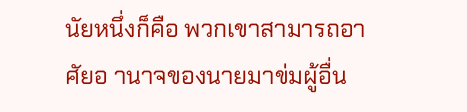นัยหนึ่งก็คือ พวกเขาสามารถอาศัยอ านาจของนายมาข่มผู้อื่น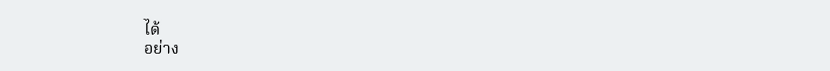ได้
อย่าง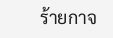ร้ายกาจ